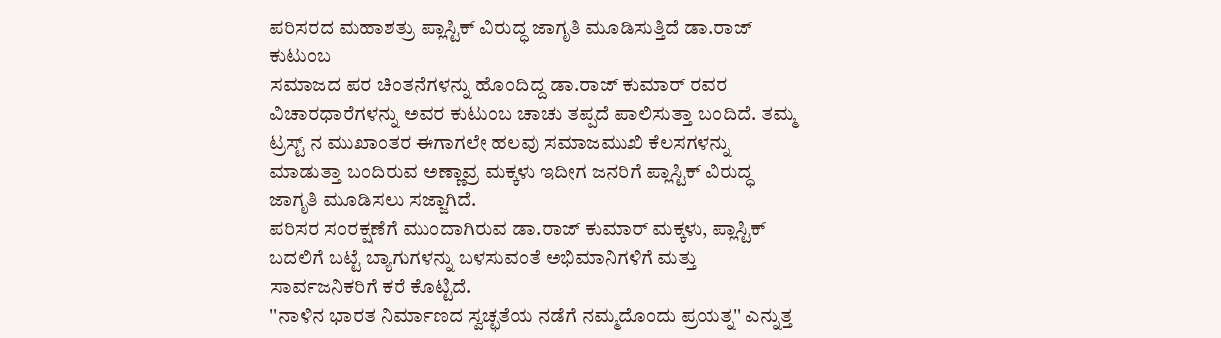ಪರಿಸರದ ಮಹಾಶತ್ರು ಪ್ಲಾಸ್ಟಿಕ್ ವಿರುದ್ಧ ಜಾಗೃತಿ ಮೂಡಿಸುತ್ತಿದೆ ಡಾ.ರಾಜ್ ಕುಟುಂಬ
ಸಮಾಜದ ಪರ ಚಿಂತನೆಗಳನ್ನು ಹೊಂದಿದ್ದ ಡಾ.ರಾಜ್ ಕುಮಾರ್ ರವರ ವಿಚಾರಧಾರೆಗಳನ್ನು ಅವರ ಕುಟುಂಬ ಚಾಚು ತಪ್ಪದೆ ಪಾಲಿಸುತ್ತಾ ಬಂದಿದೆ. ತಮ್ಮ ಟ್ರಸ್ಟ್ ನ ಮುಖಾಂತರ ಈಗಾಗಲೇ ಹಲವು ಸಮಾಜಮುಖಿ ಕೆಲಸಗಳನ್ನು ಮಾಡುತ್ತಾ ಬಂದಿರುವ ಅಣ್ಣಾವ್ರ ಮಕ್ಕಳು ಇದೀಗ ಜನರಿಗೆ ಪ್ಲಾಸ್ಟಿಕ್ ವಿರುದ್ಧ ಜಾಗೃತಿ ಮೂಡಿಸಲು ಸಜ್ಜಾಗಿದೆ.
ಪರಿಸರ ಸಂರಕ್ಷಣೆಗೆ ಮುಂದಾಗಿರುವ ಡಾ.ರಾಜ್ ಕುಮಾರ್ ಮಕ್ಕಳು, ಪ್ಲಾಸ್ಟಿಕ್ ಬದಲಿಗೆ ಬಟ್ಟೆ ಬ್ಯಾಗುಗಳನ್ನು ಬಳಸುವಂತೆ ಅಭಿಮಾನಿಗಳಿಗೆ ಮತ್ತು ಸಾರ್ವಜನಿಕರಿಗೆ ಕರೆ ಕೊಟ್ಟಿದೆ.
''ನಾಳಿನ ಭಾರತ ನಿರ್ಮಾಣದ ಸ್ವಚ್ಛತೆಯ ನಡೆಗೆ ನಮ್ಮದೊಂದು ಪ್ರಯತ್ನ'' ಎನ್ನುತ್ತ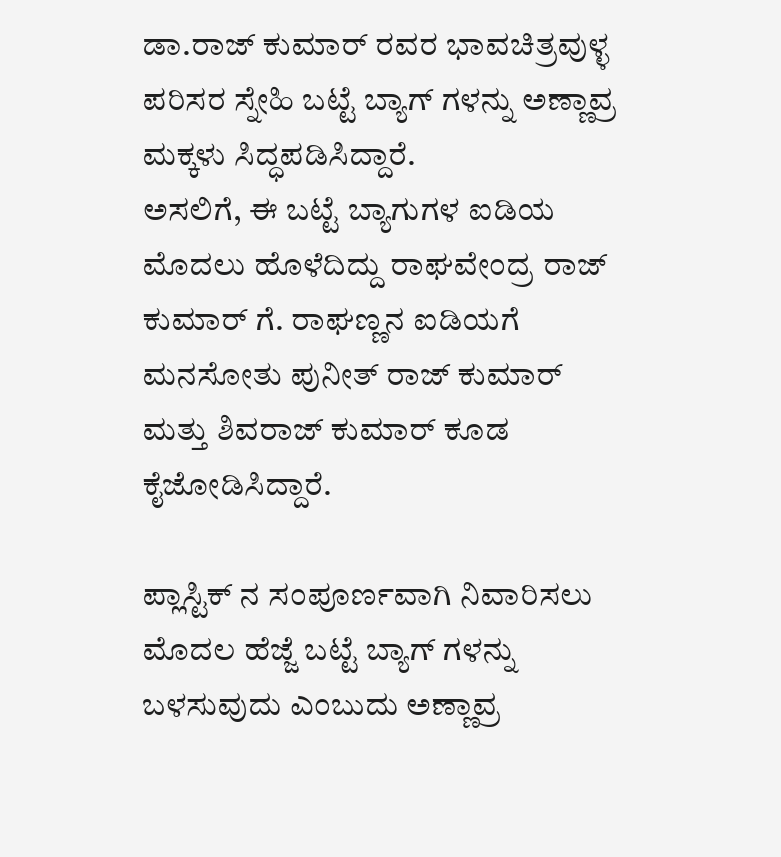ಡಾ.ರಾಜ್ ಕುಮಾರ್ ರವರ ಭಾವಚಿತ್ರವುಳ್ಳ ಪರಿಸರ ಸ್ನೇಹಿ ಬಟ್ಟೆ ಬ್ಯಾಗ್ ಗಳನ್ನು ಅಣ್ಣಾವ್ರ ಮಕ್ಕಳು ಸಿದ್ಧಪಡಿಸಿದ್ದಾರೆ.
ಅಸಲಿಗೆ, ಈ ಬಟ್ಟೆ ಬ್ಯಾಗುಗಳ ಐಡಿಯ ಮೊದಲು ಹೊಳೆದಿದ್ದು ರಾಘವೇಂದ್ರ ರಾಜ್ ಕುಮಾರ್ ಗೆ. ರಾಘಣ್ಣನ ಐಡಿಯಗೆ ಮನಸೋತು ಪುನೀತ್ ರಾಜ್ ಕುಮಾರ್ ಮತ್ತು ಶಿವರಾಜ್ ಕುಮಾರ್ ಕೂಡ ಕೈಜೋಡಿಸಿದ್ದಾರೆ.

ಪ್ಲಾಸ್ಟಿಕ್ ನ ಸಂಪೂರ್ಣವಾಗಿ ನಿವಾರಿಸಲು ಮೊದಲ ಹೆಜ್ಜೆ ಬಟ್ಟೆ ಬ್ಯಾಗ್ ಗಳನ್ನು ಬಳಸುವುದು ಎಂಬುದು ಅಣ್ಣಾವ್ರ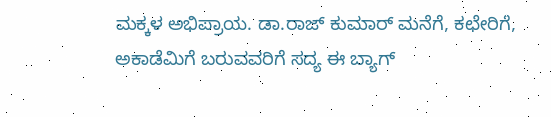ಮಕ್ಕಳ ಅಭಿಪ್ರಾಯ. ಡಾ.ರಾಜ್ ಕುಮಾರ್ ಮನೆಗೆ, ಕಛೇರಿಗೆ, ಅಕಾಡೆಮಿಗೆ ಬರುವವರಿಗೆ ಸದ್ಯ ಈ ಬ್ಯಾಗ್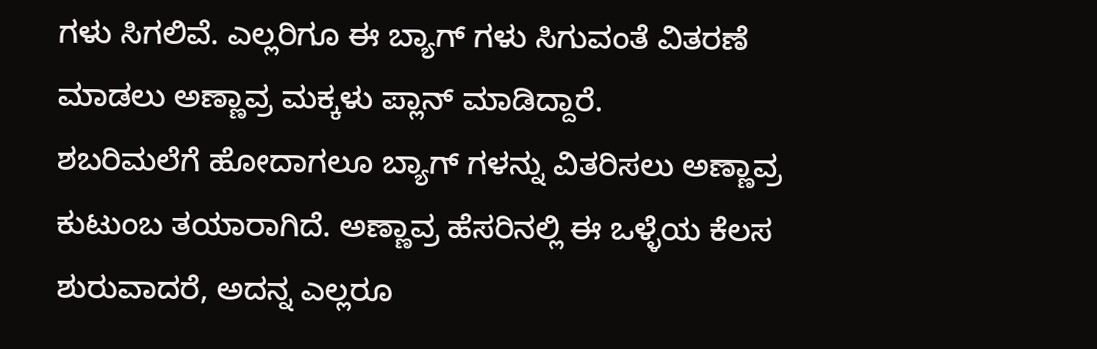ಗಳು ಸಿಗಲಿವೆ. ಎಲ್ಲರಿಗೂ ಈ ಬ್ಯಾಗ್ ಗಳು ಸಿಗುವಂತೆ ವಿತರಣೆ ಮಾಡಲು ಅಣ್ಣಾವ್ರ ಮಕ್ಕಳು ಪ್ಲಾನ್ ಮಾಡಿದ್ದಾರೆ.
ಶಬರಿಮಲೆಗೆ ಹೋದಾಗಲೂ ಬ್ಯಾಗ್ ಗಳನ್ನು ವಿತರಿಸಲು ಅಣ್ಣಾವ್ರ ಕುಟುಂಬ ತಯಾರಾಗಿದೆ. ಅಣ್ಣಾವ್ರ ಹೆಸರಿನಲ್ಲಿ ಈ ಒಳ್ಳೆಯ ಕೆಲಸ ಶುರುವಾದರೆ, ಅದನ್ನ ಎಲ್ಲರೂ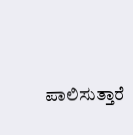ಪಾಲಿಸುತ್ತಾರೆ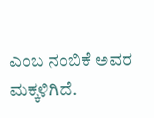ಎಂಬ ನಂಬಿಕೆ ಅವರ ಮಕ್ಕಳಿಗಿದೆ.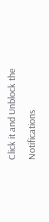Click it and Unblock the Notifications